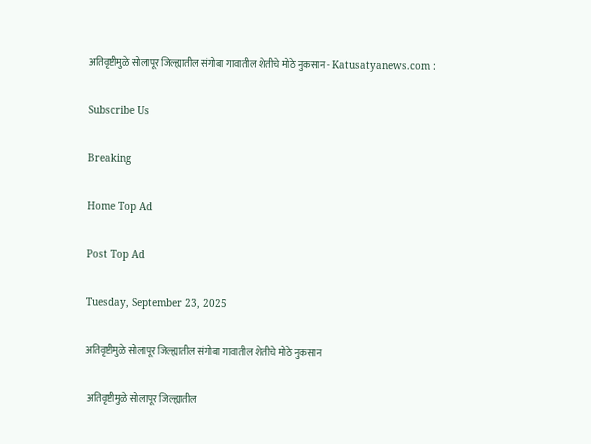अतिवृष्टीमुळे सोलापूर जिल्ह्यातील संगोबा गावातील शेतीचे मोठे नुकसान - Katusatyanews.com :

Subscribe Us

Breaking

Home Top Ad

Post Top Ad

Tuesday, September 23, 2025

अतिवृष्टीमुळे सोलापूर जिल्ह्यातील संगोबा गावातील शेतीचे मोठे नुकसान

 अतिवृष्टीमुळे सोलापूर जिल्ह्यातील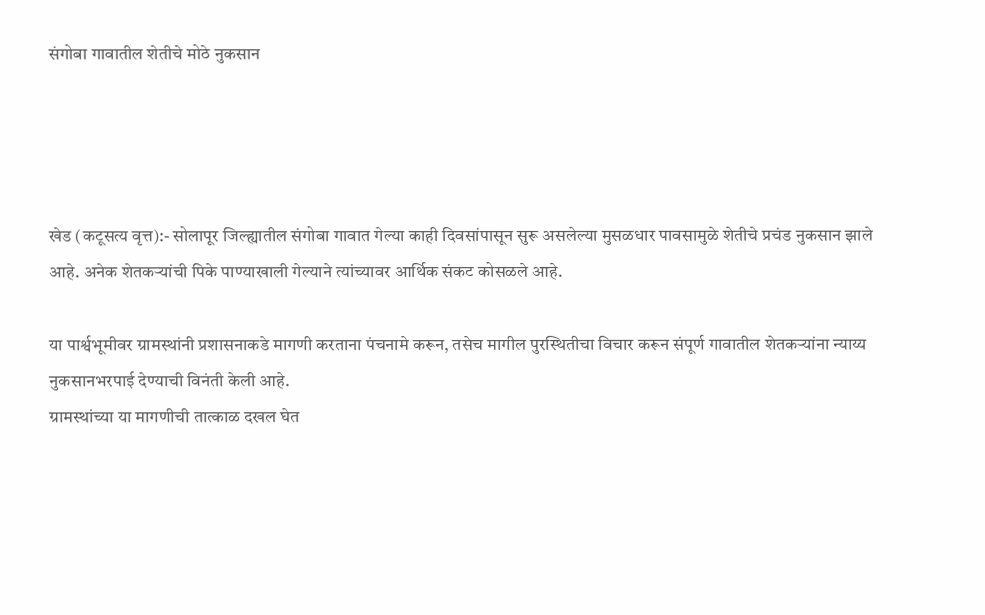संगोबा गावातील शेतीचे मोठे नुकसान




खेड (कटूसत्य वृत्त):- सोलापूर जिल्ह्यातील संगोबा गावात गेल्या काही दिवसांपासून सुरू असलेल्या मुसळधार पावसामुळे शेतीचे प्रचंड नुकसान झाले आहे. अनेक शेतकऱ्यांची पिके पाण्याखाली गेल्याने त्यांच्यावर आर्थिक संकट कोसळले आहे.

या पार्श्वभूमीवर ग्रामस्थांनी प्रशासनाकडे मागणी करताना पंचनामे करून, तसेच मागील पुरस्थितीचा विचार करून संपूर्ण गावातील शेतकऱ्यांना न्याय्य नुकसानभरपाई देण्याची विनंती केली आहे.
ग्रामस्थांच्या या मागणीची तात्काळ दखल घेत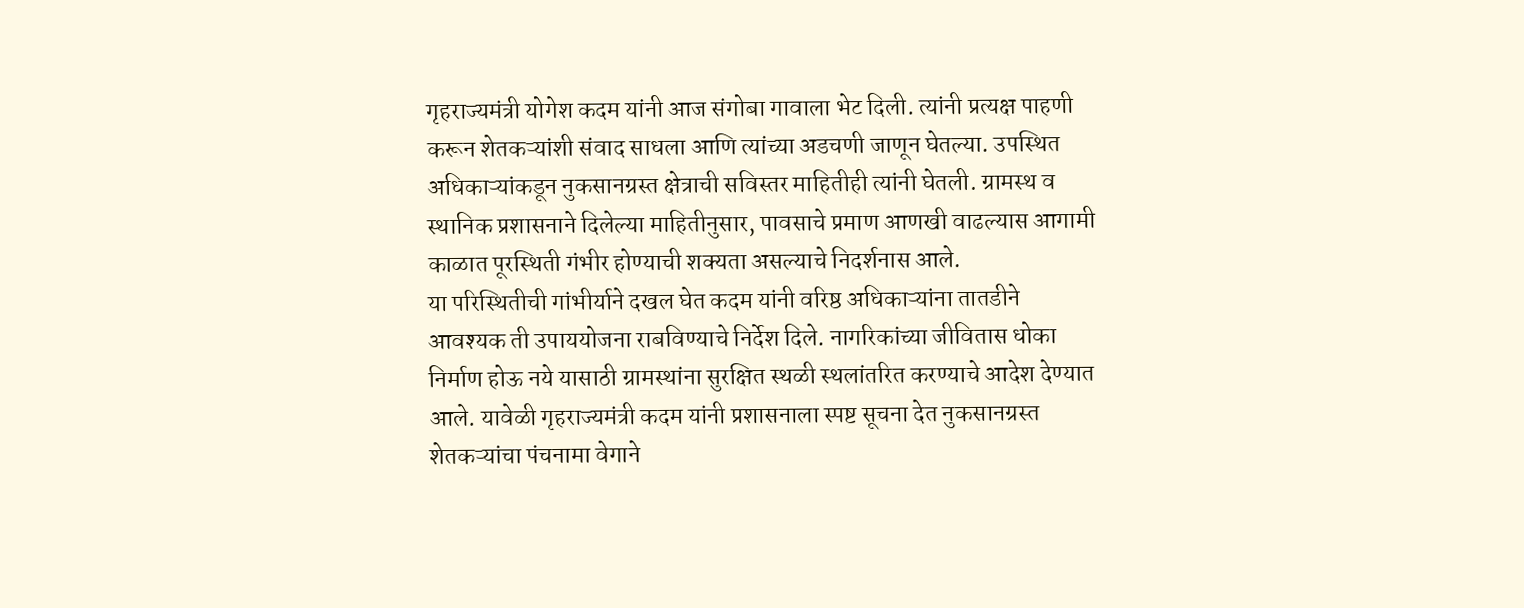गृहराज्यमंत्री योगेश कदम यांनी आज संगोबा गावाला भेट दिली. त्यांनी प्रत्यक्ष पाहणी करून शेतकऱ्यांशी संवाद साधला आणि त्यांच्या अडचणी जाणून घेतल्या. उपस्थित अधिकाऱ्यांकडून नुकसानग्रस्त क्षेत्राची सविस्तर माहितीही त्यांनी घेतली. ग्रामस्थ व स्थानिक प्रशासनाने दिलेल्या माहितीनुसार, पावसाचे प्रमाण आणखी वाढल्यास आगामी काळात पूरस्थिती गंभीर होण्याची शक्यता असल्याचे निदर्शनास आले.
या परिस्थितीची गांभीर्याने दखल घेत कदम यांनी वरिष्ठ अधिकाऱ्यांना तातडीने आवश्यक ती उपाययोजना राबविण्याचे निर्देश दिले. नागरिकांच्या जीवितास धोका निर्माण होऊ नये यासाठी ग्रामस्थांना सुरक्षित स्थळी स्थलांतरित करण्याचे आदेश देण्यात आले. यावेळी गृहराज्यमंत्री कदम यांनी प्रशासनाला स्पष्ट सूचना देत नुकसानग्रस्त शेतकऱ्यांचा पंचनामा वेगाने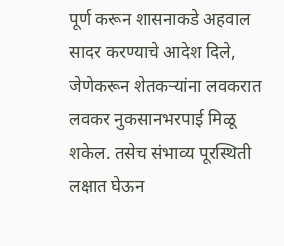पूर्ण करून शासनाकडे अहवाल सादर करण्याचे आदेश दिले, जेणेकरून शेतकऱ्यांना लवकरात लवकर नुकसानभरपाई मिळू शकेल. तसेच संभाव्य पूरस्थिती लक्षात घेऊन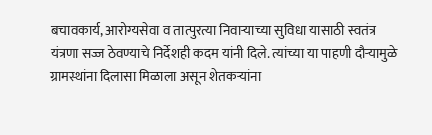बचावकार्य, आरोग्यसेवा व तात्पुरत्या निवाऱ्याच्या सुविधा यासाठी स्वतंत्र यंत्रणा सज्ज ठेवण्याचे निर्देशही कदम यांनी दिले. त्यांच्या या पाहणी दौर्‍यामुळे ग्रामस्थांना दिलासा मिळाला असून शेतकऱ्यांना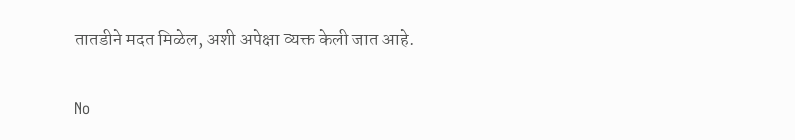तातडीने मदत मिळेल, अशी अपेक्षा व्यक्त केली जात आहे.

No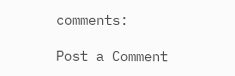comments:

Post a Comment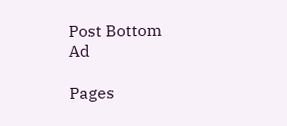Post Bottom Ad

Pages